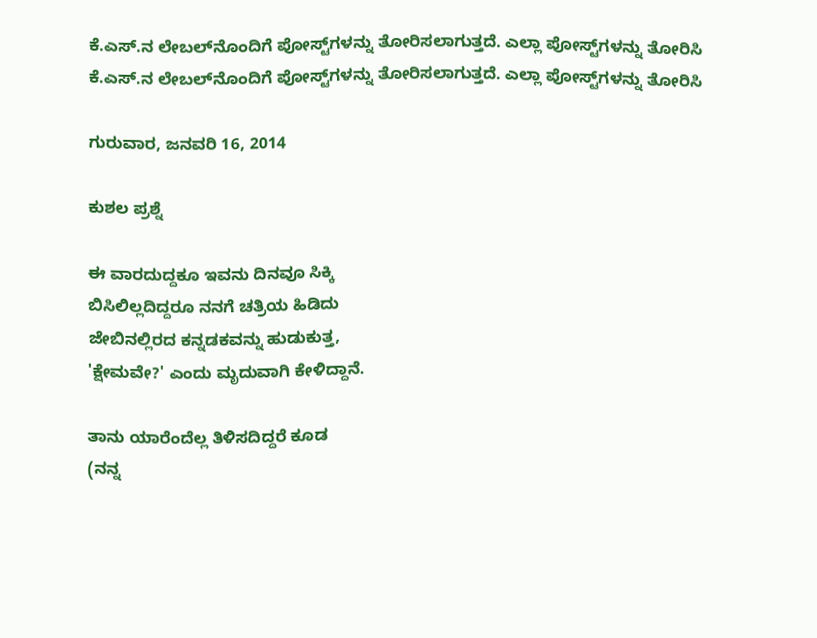ಕೆ.ಎಸ್.ನ ಲೇಬಲ್‌ನೊಂದಿಗೆ ಪೋಸ್ಟ್‌ಗಳನ್ನು ತೋರಿಸಲಾಗುತ್ತದೆ. ಎಲ್ಲಾ ಪೋಸ್ಟ್‌ಗಳನ್ನು ತೋರಿಸಿ
ಕೆ.ಎಸ್.ನ ಲೇಬಲ್‌ನೊಂದಿಗೆ ಪೋಸ್ಟ್‌ಗಳನ್ನು ತೋರಿಸಲಾಗುತ್ತದೆ. ಎಲ್ಲಾ ಪೋಸ್ಟ್‌ಗಳನ್ನು ತೋರಿಸಿ

ಗುರುವಾರ, ಜನವರಿ 16, 2014

ಕುಶಲ ಪ್ರಶ್ನೆ

ಈ ವಾರದುದ್ದಕೂ ಇವನು ದಿನವೂ ಸಿಕ್ಕಿ
ಬಿಸಿಲಿಲ್ಲದಿದ್ದರೂ ನನಗೆ ಚತ್ರಿಯ ಹಿಡಿದು
ಜೇಬಿನಲ್ಲಿರದ ಕನ್ನಡಕವನ್ನು ಹುಡುಕುತ್ತ,
'ಕ್ಷೇಮವೇ?' ಎಂದು ಮೃದುವಾಗಿ ಕೇಳಿದ್ದಾನೆ.

ತಾನು ಯಾರೆಂದೆಲ್ಲ ತಿಳಿಸದಿದ್ದರೆ ಕೂಡ
(ನನ್ನ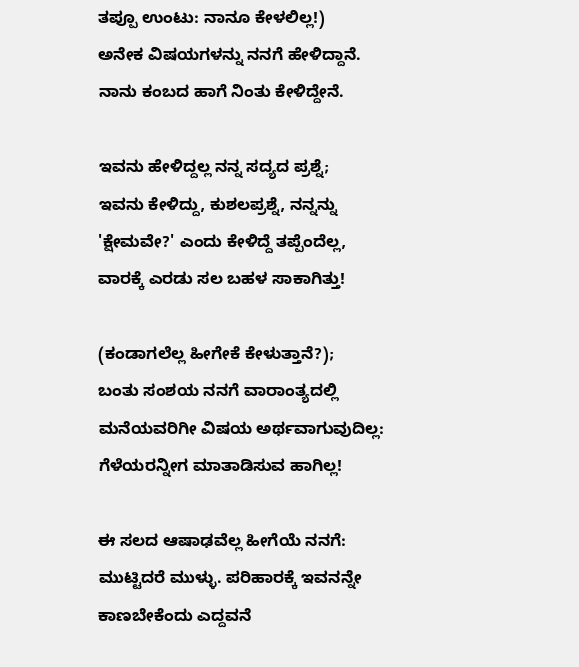ತಪ್ಪೂ ಉಂಟು: ನಾನೂ ಕೇಳಲಿಲ್ಲ!)
ಅನೇಕ ವಿಷಯಗಳನ್ನು ನನಗೆ ಹೇಳಿದ್ದಾನೆ.
ನಾನು ಕಂಬದ ಹಾಗೆ ನಿಂತು ಕೇಳಿದ್ದೇನೆ.

ಇವನು ಹೇಳಿದ್ದಲ್ಲ ನನ್ನ ಸದ್ಯದ ಪ್ರಶ್ನೆ;
ಇವನು ಕೇಳಿದ್ದು, ಕುಶಲಪ್ರಶ್ನೆ, ನನ್ನನ್ನು
'ಕ್ಷೇಮವೇ?' ಎಂದು ಕೇಳಿದ್ದೆ ತಪ್ಪೆಂದೆಲ್ಲ,
ವಾರಕ್ಕೆ ಎರಡು ಸಲ ಬಹಳ ಸಾಕಾಗಿತ್ತು!

(ಕಂಡಾಗಲೆಲ್ಲ ಹೀಗೇಕೆ ಕೇಳುತ್ತಾನೆ?);
ಬಂತು ಸಂಶಯ ನನಗೆ ವಾರಾಂತ್ಯದಲ್ಲಿ
ಮನೆಯವರಿಗೀ ವಿಷಯ ಅರ್ಥವಾಗುವುದಿಲ್ಲ:
ಗೆಳೆಯರನ್ನೀಗ ಮಾತಾಡಿಸುವ ಹಾಗಿಲ್ಲ!

ಈ ಸಲದ ಆಷಾಢವೆಲ್ಲ ಹೀಗೆಯೆ ನನಗೆ:
ಮುಟ್ಟಿದರೆ ಮುಳ್ಳು. ಪರಿಹಾರಕ್ಕೆ ಇವನನ್ನೇ
ಕಾಣಬೇಕೆಂದು ಎದ್ದವನೆ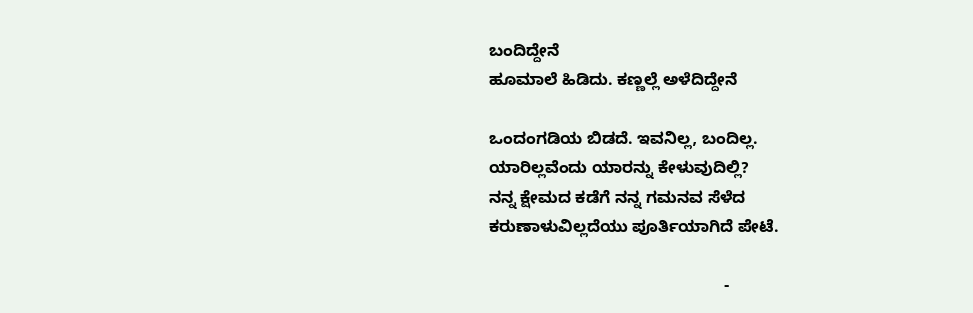ಬಂದಿದ್ದೇನೆ
ಹೂಮಾಲೆ ಹಿಡಿದು. ಕಣ್ಣಲ್ಲೆ ಅಳೆದಿದ್ದೇನೆ

ಒಂದಂಗಡಿಯ ಬಿಡದೆ. ಇವನಿಲ್ಲ, ಬಂದಿಲ್ಲ.
ಯಾರಿಲ್ಲವೆಂದು ಯಾರನ್ನು ಕೇಳುವುದಿಲ್ಲಿ?
ನನ್ನ ಕ್ಷೇಮದ ಕಡೆಗೆ ನನ್ನ ಗಮನವ ಸೆಳೆದ
ಕರುಣಾಳುವಿಲ್ಲದೆಯು ಪೂರ್ತಿಯಾಗಿದೆ ಪೇಟೆ.

                                                   -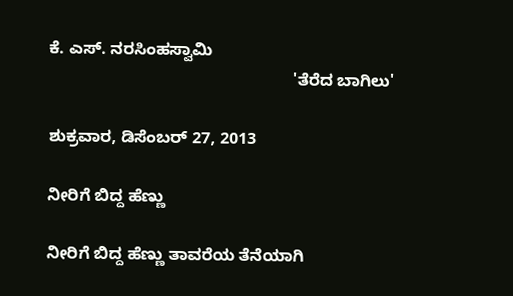ಕೆ. ಎಸ್. ನರಸಿಂಹಸ್ವಾಮಿ
                                                     'ತೆರೆದ ಬಾಗಿಲು'

ಶುಕ್ರವಾರ, ಡಿಸೆಂಬರ್ 27, 2013

ನೀರಿಗೆ ಬಿದ್ದ ಹೆಣ್ಣು

ನೀರಿಗೆ ಬಿದ್ದ ಹೆಣ್ಣು ತಾವರೆಯ ತೆನೆಯಾಗಿ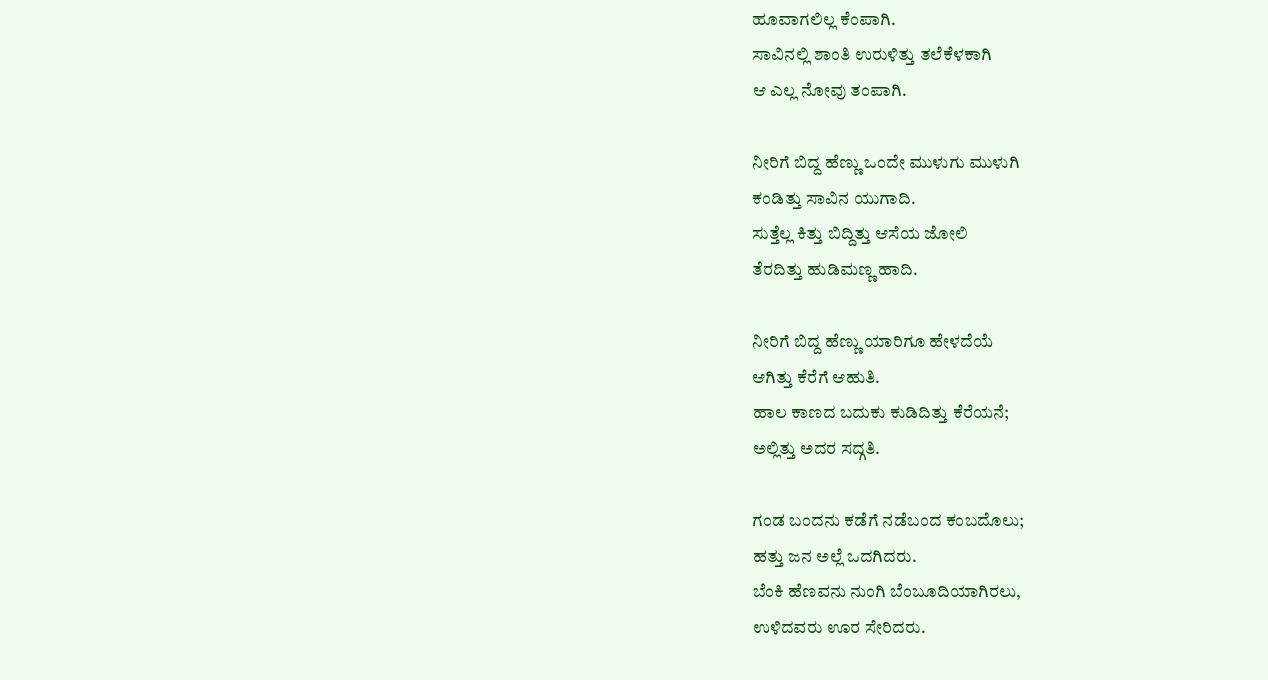ಹೂವಾಗಲಿಲ್ಲ ಕೆಂಪಾಗಿ.
ಸಾವಿನಲ್ಲಿ ಶಾಂತಿ ಉರುಳಿತ್ತು ತಲೆಕೆಳಕಾಗಿ
ಆ ಎಲ್ಲ ನೋವು ತಂಪಾಗಿ.

ನೀರಿಗೆ ಬಿದ್ದ ಹೆಣ್ಣು ಒಂದೇ ಮುಳುಗು ಮುಳುಗಿ
ಕಂಡಿತ್ತು ಸಾವಿನ ಯುಗಾದಿ.
ಸುತ್ತೆಲ್ಲ ಕಿತ್ತು ಬಿದ್ದಿತ್ತು ಆಸೆಯ ಜೋಲಿ
ತೆರದಿತ್ತು ಹುಡಿಮಣ್ಣ ಹಾದಿ.

ನೀರಿಗೆ ಬಿದ್ದ ಹೆಣ್ಣು ಯಾರಿಗೂ ಹೇಳದೆಯೆ
ಆಗಿತ್ತು ಕೆರೆಗೆ ಆಹುತಿ.
ಹಾಲ ಕಾಣದ ಬದುಕು ಕುಡಿದಿತ್ತು ಕೆರೆಯನೆ;
ಅಲ್ಲಿತ್ತು ಅದರ ಸದ್ಗತಿ.

ಗಂಡ ಬಂದನು ಕಡೆಗೆ ನಡೆಬಂದ ಕಂಬದೊಲು;
ಹತ್ತು ಜನ ಅಲ್ಲೆ ಒದಗಿದರು.
ಬೆಂಕಿ ಹೆಣವನು ನುಂಗಿ ಬೆಂಬೂದಿಯಾಗಿರಲು,
ಉಳಿದವರು ಊರ ಸೇರಿದರು.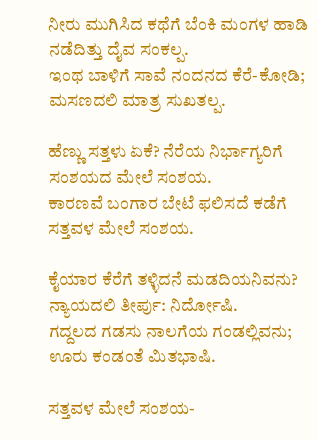ನೀರು ಮುಗಿಸಿದ ಕಥೆಗೆ ಬೆಂಕಿ ಮಂಗಳ ಹಾಡಿ
ನಡೆದಿತ್ತು ದೈವ ಸಂಕಲ್ಪ.
ಇಂಥ ಬಾಳಿಗೆ ಸಾವೆ ನಂದನದ ಕೆರೆ-ಕೋಡಿ;
ಮಸಣದಲಿ ಮಾತ್ರ ಸುಖತಲ್ಪ.

ಹೆಣ್ಣು ಸತ್ತಳು ಏಕೆ? ನೆರೆಯ ನಿರ್ಭಾಗ್ಯರಿಗೆ
ಸಂಶಯದ ಮೇಲೆ ಸಂಶಯ.
ಕಾರಣವೆ ಬಂಗಾರ ಬೇಟೆ ಫಲಿಸದೆ ಕಡೆಗೆ
ಸತ್ತವಳ ಮೇಲೆ ಸಂಶಯ.

ಕೈಯಾರ ಕೆರೆಗೆ ತಳ್ಳಿದನೆ ಮಡದಿಯನಿವನು?
ನ್ಯಾಯದಲಿ ತೀರ್ಪು: ನಿರ್ದೋಷಿ.
ಗದ್ದಲದ ಗಡಸು ನಾಲಗೆಯ ಗಂಡಲ್ಲಿವನು;
ಊರು ಕಂಡಂತೆ ಮಿತಭಾಷಿ.

ಸತ್ತವಳ ಮೇಲೆ ಸಂಶಯ-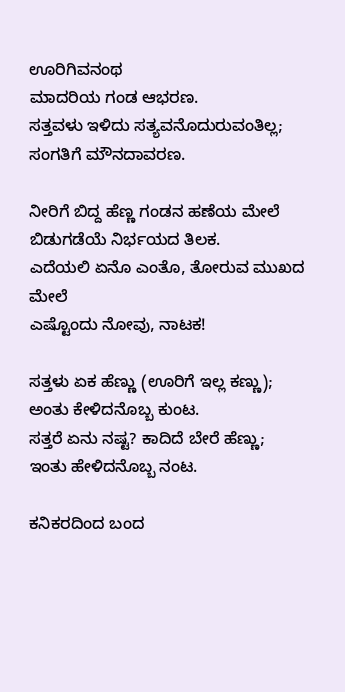ಊರಿಗಿವನಂಥ
ಮಾದರಿಯ ಗಂಡ ಆಭರಣ.
ಸತ್ತವಳು ಇಳಿದು ಸತ್ಯವನೊದುರುವಂತಿಲ್ಲ;
ಸಂಗತಿಗೆ ಮೌನದಾವರಣ.

ನೀರಿಗೆ ಬಿದ್ದ ಹೆಣ್ಣ ಗಂಡನ ಹಣೆಯ ಮೇಲೆ
ಬಿಡುಗಡೆಯೆ ನಿರ್ಭಯದ ತಿಲಕ.
ಎದೆಯಲಿ ಏನೊ ಎಂತೊ, ತೋರುವ ಮುಖದ ಮೇಲೆ
ಎಷ್ಟೊಂದು ನೋವು, ನಾಟಕ!

ಸತ್ತಳು ಏಕ ಹೆಣ್ಣು (ಊರಿಗೆ ಇಲ್ಲ ಕಣ್ಣು);
ಅಂತು ಕೇಳಿದನೊಬ್ಬ ಕುಂಟ.
ಸತ್ತರೆ ಏನು ನಷ್ಟ? ಕಾದಿದೆ ಬೇರೆ ಹೆಣ್ಣು;
ಇಂತು ಹೇಳಿದನೊಬ್ಬ ನಂಟ.

ಕನಿಕರದಿಂದ ಬಂದ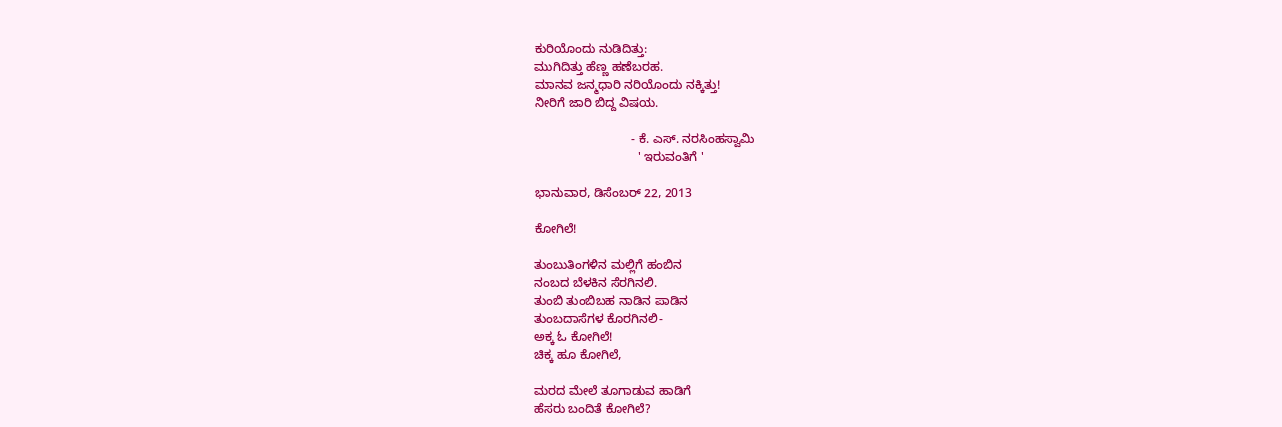ಕುರಿಯೊಂದು ನುಡಿದಿತ್ತು:
ಮುಗಿದಿತ್ತು ಹೆಣ್ಣ ಹಣೆಬರಹ.
ಮಾನವ ಜನ್ಮಧಾರಿ ನರಿಯೊಂದು ನಕ್ಕಿತ್ತು!
ನೀರಿಗೆ ಜಾರಿ ಬಿದ್ದ ವಿಷಯ.

                            - ಕೆ. ಎಸ್. ನರಸಿಂಹಸ್ವಾಮಿ
                              ' ಇರುವಂತಿಗೆ '

ಭಾನುವಾರ, ಡಿಸೆಂಬರ್ 22, 2013

ಕೋಗಿಲೆ!

ತುಂಬುತಿಂಗಳಿನ ಮಲ್ಲಿಗೆ ಹಂಬಿನ
ನಂಬದ ಬೆಳಕಿನ ಸೆರಗಿನಲಿ.
ತುಂಬಿ ತುಂಬಿಬಹ ನಾಡಿನ ಪಾಡಿನ
ತುಂಬದಾಸೆಗಳ ಕೊರಗಿನಲಿ-
ಅಕ್ಕ ಓ ಕೋಗಿಲೆ!
ಚಿಕ್ಕ ಹೂ ಕೋಗಿಲೆ,

ಮರದ ಮೇಲೆ ತೂಗಾಡುವ ಹಾಡಿಗೆ
ಹೆಸರು ಬಂದಿತೆ ಕೋಗಿಲೆ?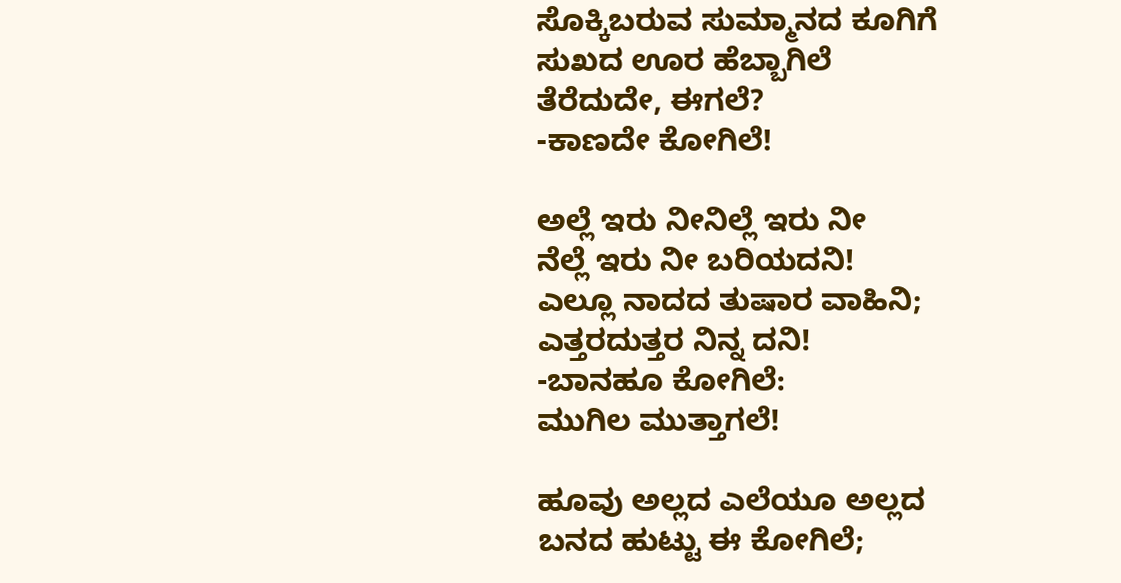ಸೊಕ್ಕಿಬರುವ ಸುಮ್ಮಾನದ ಕೂಗಿಗೆ
ಸುಖದ ಊರ ಹೆಬ್ಬಾಗಿಲೆ
ತೆರೆದುದೇ, ಈಗಲೆ?
-ಕಾಣದೇ ಕೋಗಿಲೆ!

ಅಲ್ಲೆ ಇರು ನೀನಿಲ್ಲೆ ಇರು ನೀ
ನೆಲ್ಲೆ ಇರು ನೀ ಬರಿಯದನಿ!
ಎಲ್ಲೂ ನಾದದ ತುಷಾರ ವಾಹಿನಿ;
ಎತ್ತರದುತ್ತರ ನಿನ್ನ ದನಿ!
-ಬಾನಹೂ ಕೋಗಿಲೆ:
ಮುಗಿಲ ಮುತ್ತಾಗಲೆ!

ಹೂವು ಅಲ್ಲದ ಎಲೆಯೂ ಅಲ್ಲದ
ಬನದ ಹುಟ್ಟು ಈ ಕೋಗಿಲೆ;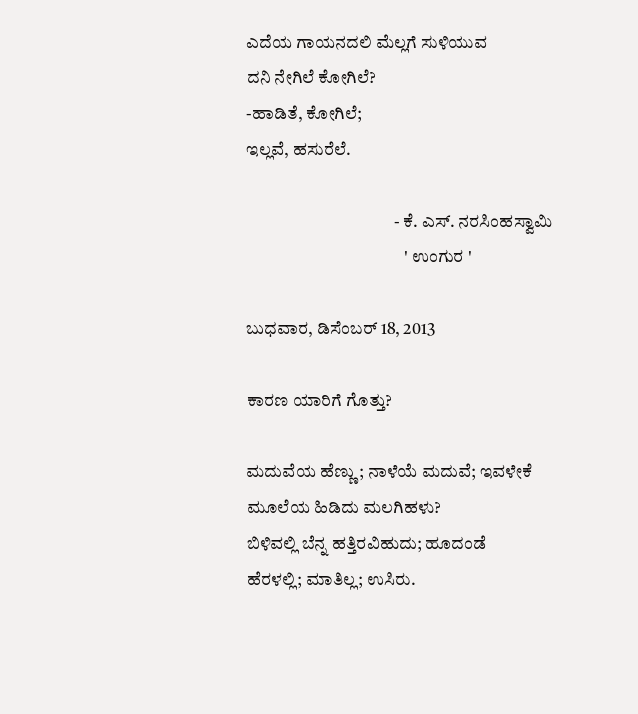ಎದೆಯ ಗಾಯನದಲಿ ಮೆಲ್ಲಗೆ ಸುಳಿಯುವ
ದನಿ ನೇಗಿಲೆ ಕೋಗಿಲೆ?
-ಹಾಡಿತೆ, ಕೋಗಿಲೆ;
ಇಲ್ಲವೆ, ಹಸುರೆಲೆ.

                                          - ಕೆ. ಎಸ್. ನರಸಿಂಹಸ್ವಾಮಿ
                                             ' ಉಂಗುರ '

ಬುಧವಾರ, ಡಿಸೆಂಬರ್ 18, 2013

ಕಾರಣ ಯಾರಿಗೆ ಗೊತ್ತು?

ಮದುವೆಯ ಹೆಣ್ಣು; ನಾಳೆಯೆ ಮದುವೆ; ಇವಳೇಕೆ
ಮೂಲೆಯ ಹಿಡಿದು ಮಲಗಿಹಳು?
ಬಿಳಿವಲ್ಲಿ ಬೆನ್ನ ಹತ್ತಿರವಿಹುದು; ಹೂದಂಡೆ
ಹೆರಳಲ್ಲಿ; ಮಾತಿಲ್ಲ; ಉಸಿರು.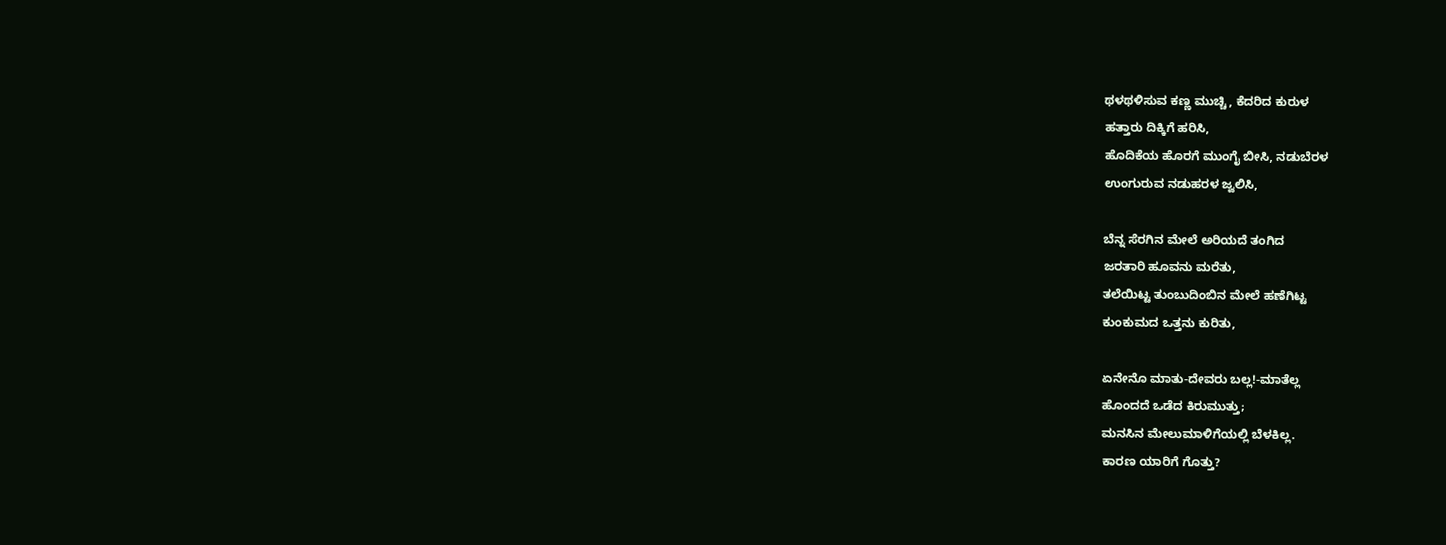ಥಳಥಳಿಸುವ ಕಣ್ಣ ಮುಚ್ಚಿ, ಕೆದರಿದ ಕುರುಳ
ಹತ್ತಾರು ದಿಕ್ಕಿಗೆ ಹರಿಸಿ,
ಹೊದಿಕೆಯ ಹೊರಗೆ ಮುಂಗೈ ಬೀಸಿ, ನಡುಬೆರಳ
ಉಂಗುರುವ ನಡುಹರಳ ಜ್ವಲಿಸಿ,

ಬೆನ್ನ ಸೆರಗಿನ ಮೇಲೆ ಅರಿಯದೆ ತಂಗಿದ
ಜರತಾರಿ ಹೂವನು ಮರೆತು,
ತಲೆಯಿಟ್ಟ ತುಂಬುದಿಂಬಿನ ಮೇಲೆ ಹಣೆಗಿಟ್ಟ
ಕುಂಕುಮದ ಒತ್ತನು ಕುರಿತು,

ಏನೇನೊ ಮಾತು-ದೇವರು ಬಲ್ಲ!-ಮಾತೆಲ್ಲ
ಹೊಂದದೆ ಒಡೆದ ಕಿರುಮುತ್ತು;
ಮನಸಿನ ಮೇಲುಮಾಳಿಗೆಯಲ್ಲಿ ಬೆಳಕಿಲ್ಲ.
ಕಾರಣ ಯಾರಿಗೆ ಗೊತ್ತು?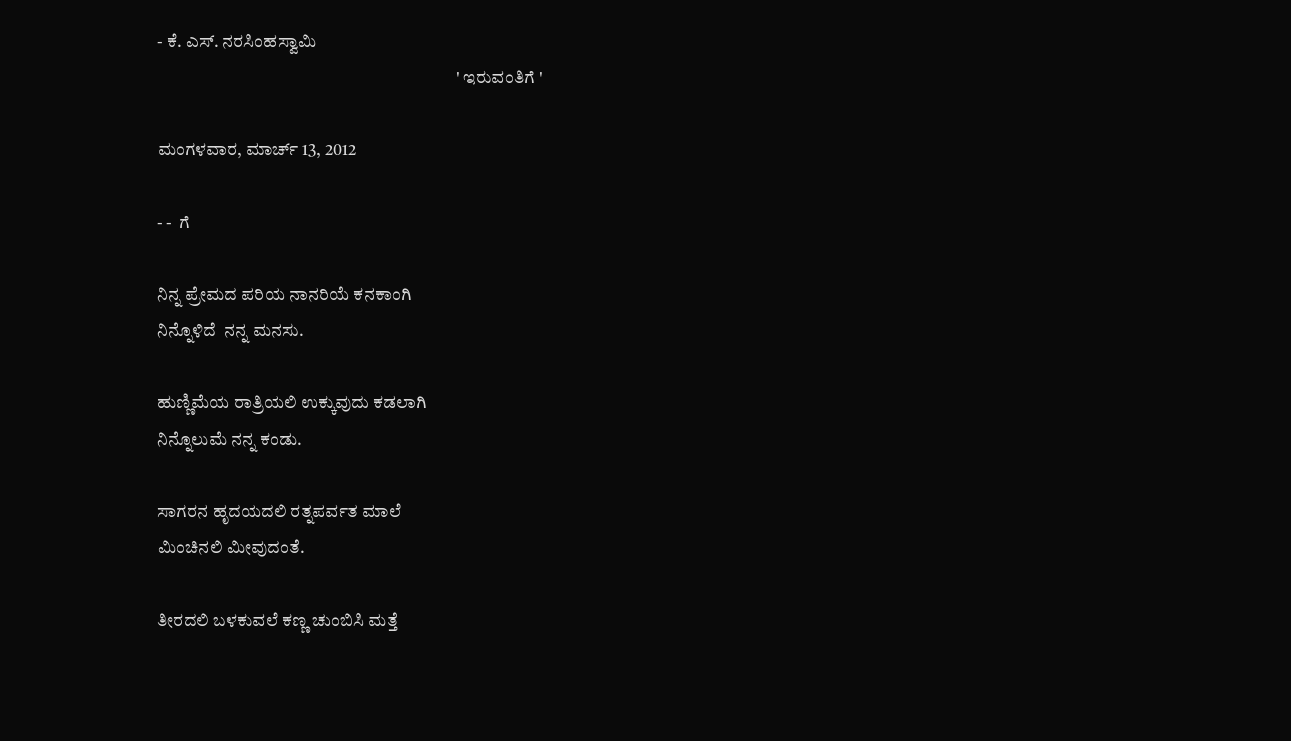- ಕೆ. ಎಸ್. ನರಸಿಂಹಸ್ವಾಮಿ
                                                                                     ' ಇರುವಂತಿಗೆ '

ಮಂಗಳವಾರ, ಮಾರ್ಚ್ 13, 2012

- -  ಗೆ

ನಿನ್ನ ಪ್ರೇಮದ ಪರಿಯ ನಾನರಿಯೆ ಕನಕಾಂಗಿ
ನಿನ್ನೊಳಿದೆ  ನನ್ನ ಮನಸು.

ಹುಣ್ಣಿಮೆಯ ರಾತ್ರಿಯಲಿ ಉಕ್ಕುವುದು ಕಡಲಾಗಿ
ನಿನ್ನೊಲುಮೆ ನನ್ನ ಕಂಡು.

ಸಾಗರನ ಹೃದಯದಲಿ ರತ್ನಪರ್ವತ ಮಾಲೆ
ಮಿಂಚಿನಲಿ ಮೀವುದಂತೆ.

ತೀರದಲಿ ಬಳಕುವಲೆ ಕಣ್ಣ ಚುಂಬಿಸಿ ಮತ್ತೆ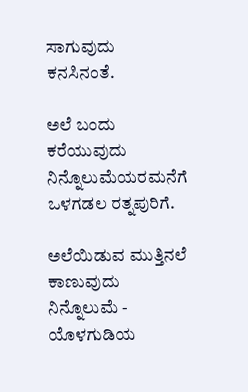ಸಾಗುವುದು ಕನಸಿನಂತೆ.

ಅಲೆ ಬಂದು ಕರೆಯುವುದು ನಿನ್ನೊಲುಮೆಯರಮನೆಗೆ
ಒಳಗಡಲ ರತ್ನಪುರಿಗೆ.

ಅಲೆಯಿಡುವ ಮುತ್ತಿನಲೆ ಕಾಣುವುದು ನಿನ್ನೊಲುಮೆ -
ಯೊಳಗುಡಿಯ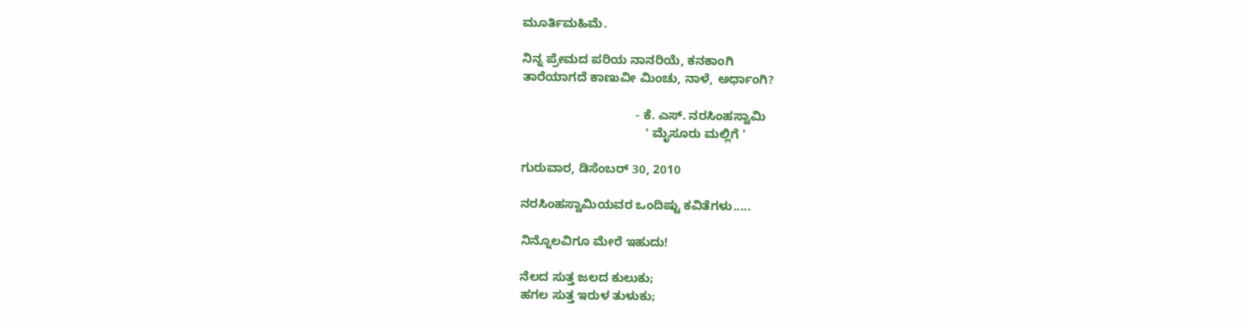ಮೂರ್ತಿಮಹಿಮೆ.

ನಿನ್ನ ಪ್ರೇಮದ ಪರಿಯ ನಾನರಿಯೆ, ಕನಕಾಂಗಿ
ತಾರೆಯಾಗದೆ ಕಾಣುವೀ ಮಿಂಚು, ನಾಳೆ, ಅರ್ಧಾಂಗಿ?

                                 - ಕೆ. ಎಸ್. ನರಸಿಂಹಸ್ವಾಮಿ
                                    ' ಮೈಸೂರು ಮಲ್ಲಿಗೆ '

ಗುರುವಾರ, ಡಿಸೆಂಬರ್ 30, 2010

ನರಸಿಂಹಸ್ವಾಮಿಯವರ ಒಂದಿಷ್ಟು ಕವಿತೆಗಳು.....

ನಿನ್ನೊಲವಿಗೂ ಮೇರೆ ಇಹುದು!

ನೆಲದ ಸುತ್ತ ಜಲದ ಕುಲುಕು;
ಹಗಲ ಸುತ್ತ ಇರುಳ ತುಳುಕು;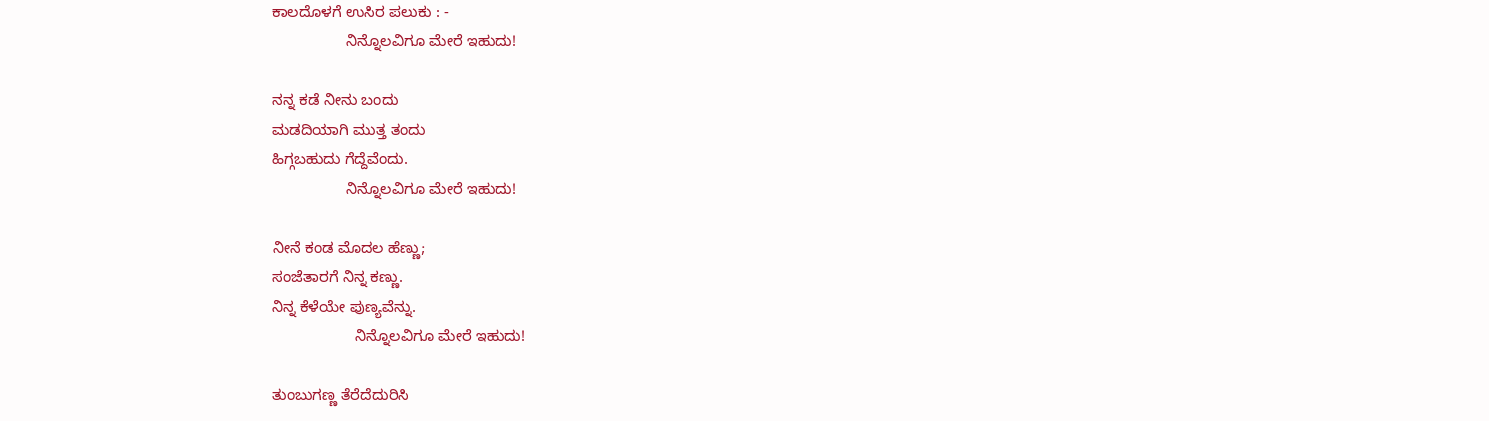ಕಾಲದೊಳಗೆ ಉಸಿರ ಪಲುಕು : -
                 ನಿನ್ನೊಲವಿಗೂ ಮೇರೆ ಇಹುದು!

ನನ್ನ ಕಡೆ ನೀನು ಬಂದು
ಮಡದಿಯಾಗಿ ಮುತ್ತ ತಂದು
ಹಿಗ್ಗಬಹುದು ಗೆದ್ದೆವೆಂದು.
                 ನಿನ್ನೊಲವಿಗೂ ಮೇರೆ ಇಹುದು!

ನೀನೆ ಕಂಡ ಮೊದಲ ಹೆಣ್ಣು;
ಸಂಜೆತಾರಗೆ ನಿನ್ನ ಕಣ್ಣು.
ನಿನ್ನ ಕೆಳೆಯೇ ಪುಣ್ಯವೆನ್ನು.
                   ನಿನ್ನೊಲವಿಗೂ ಮೇರೆ ಇಹುದು!

ತುಂಬುಗಣ್ಣ ತೆರೆದೆದುರಿಸಿ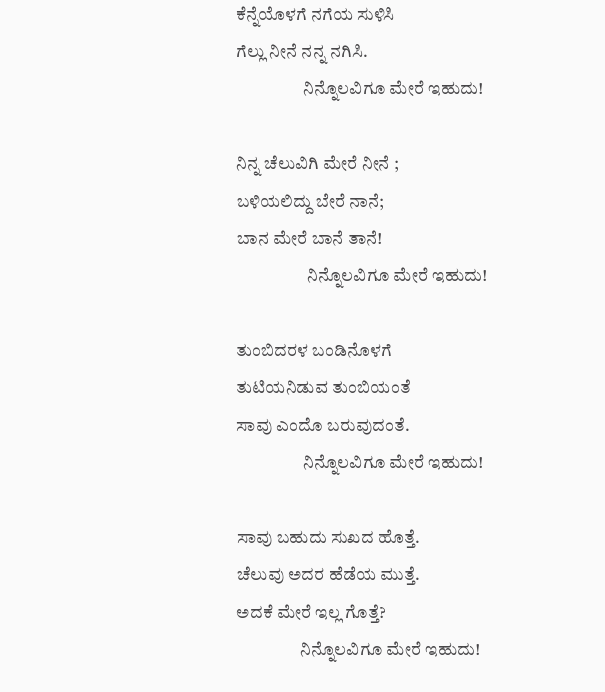ಕೆನ್ನೆಯೊಳಗೆ ನಗೆಯ ಸುಳಿಸಿ
ಗೆಲ್ಲು ನೀನೆ ನನ್ನ ನಗಿಸಿ.
                   ನಿನ್ನೊಲವಿಗೂ ಮೇರೆ ಇಹುದು!

ನಿನ್ನ ಚೆಲುವಿಗಿ ಮೇರೆ ನೀನೆ ;
ಬಳಿಯಲಿದ್ದು ಬೇರೆ ನಾನೆ;
ಬಾನ ಮೇರೆ ಬಾನೆ ತಾನೆ!
                    ನಿನ್ನೊಲವಿಗೂ ಮೇರೆ ಇಹುದು!

ತುಂಬಿದರಳ ಬಂಡಿನೊಳಗೆ
ತುಟಿಯನಿಡುವ ತುಂಬಿಯಂತೆ
ಸಾವು ಎಂದೊ ಬರುವುದಂತೆ.
                   ನಿನ್ನೊಲವಿಗೂ ಮೇರೆ ಇಹುದು!

ಸಾವು ಬಹುದು ಸುಖದ ಹೊತ್ತೆ.
ಚೆಲುವು ಅದರ ಹೆಡೆಯ ಮುತ್ತೆ.
ಅದಕೆ ಮೇರೆ ಇಲ್ಲ ಗೊತ್ತೆ?
                  ನಿನ್ನೊಲವಿಗೂ ಮೇರೆ ಇಹುದು!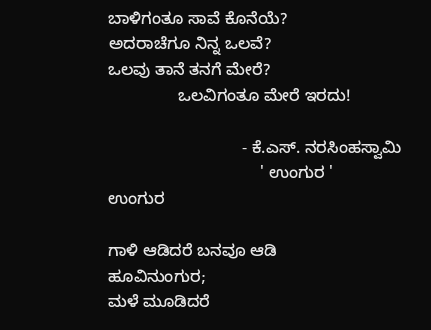ಬಾಳಿಗಂತೂ ಸಾವೆ ಕೊನೆಯೆ?
ಅದರಾಚೆಗೂ ನಿನ್ನ ಒಲವೆ?
ಒಲವು ತಾನೆ ತನಗೆ ಮೇರೆ?
               ಒಲವಿಗಂತೂ ಮೇರೆ ಇರದು!

                             - ಕೆ.ಎಸ್. ನರಸಿಂಹಸ್ವಾಮಿ
                                 ' ಉಂಗುರ '
ಉಂಗುರ

ಗಾಳಿ ಆಡಿದರೆ ಬನವೂ ಆಡಿ
ಹೂವಿನುಂಗುರ;
ಮಳೆ ಮೂಡಿದರೆ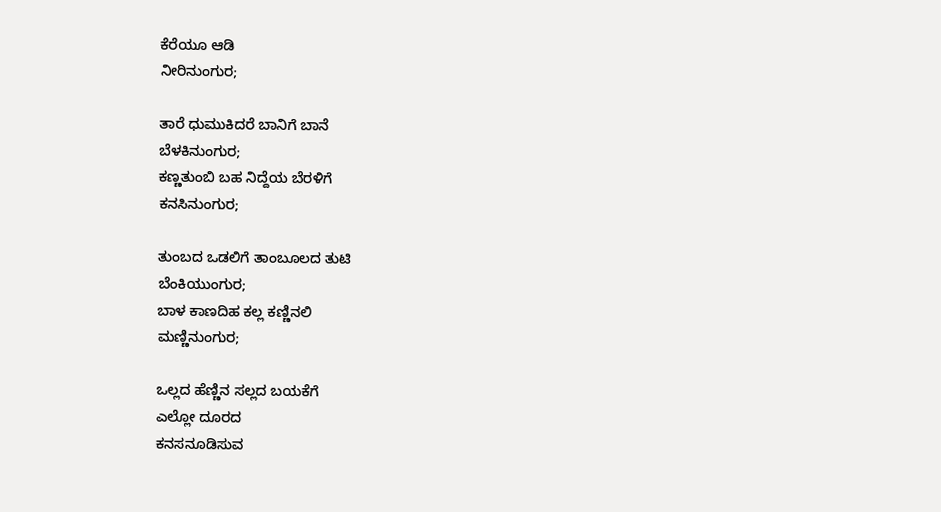ಕೆರೆಯೂ ಆಡಿ
ನೀರಿನುಂಗುರ;

ತಾರೆ ಧುಮುಕಿದರೆ ಬಾನಿಗೆ ಬಾನೆ
ಬೆಳಕಿನುಂಗುರ;
ಕಣ್ಣತುಂಬಿ ಬಹ ನಿದ್ದೆಯ ಬೆರಳಿಗೆ
ಕನಸಿನುಂಗುರ;

ತುಂಬದ ಒಡಲಿಗೆ ತಾಂಬೂಲದ ತುಟಿ
ಬೆಂಕಿಯುಂಗುರ;
ಬಾಳ ಕಾಣದಿಹ ಕಲ್ಲ ಕಣ್ಣಿನಲಿ
ಮಣ್ಣಿನುಂಗುರ;

ಒಲ್ಲದ ಹೆಣ್ಣಿನ ಸಲ್ಲದ ಬಯಕೆಗೆ
ಎಲ್ಲೋ ದೂರದ
ಕನಸನೂಡಿಸುವ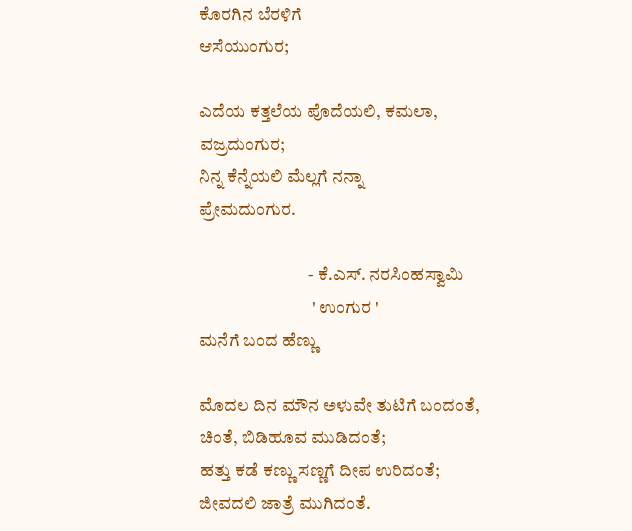ಕೊರಗಿನ ಬೆರಳಿಗೆ
ಆಸೆಯುಂಗುರ;

ಎದೆಯ ಕತ್ತಲೆಯ ಪೊದೆಯಲಿ, ಕಮಲಾ,
ವಜ್ರದುಂಗುರ;
ನಿನ್ನ ಕೆನ್ನೆಯಲಿ ಮೆಲ್ಲಗೆ ನನ್ನಾ
ಪ್ರೇಮದುಂಗುರ.

                               - ಕೆ.ಎಸ್. ನರಸಿಂಹಸ್ವಾಮಿ
                                ' ಉಂಗುರ '
ಮನೆಗೆ ಬಂದ ಹೆಣ್ಣು

ಮೊದಲ ದಿನ ಮೌನ ಅಳುವೇ ತುಟಿಗೆ ಬಂದಂತೆ,
ಚಿಂತೆ, ಬಿಡಿಹೂವ ಮುಡಿದಂತೆ;
ಹತ್ತು ಕಡೆ ಕಣ್ಣು ಸಣ್ಣಗೆ ದೀಪ ಉರಿದಂತೆ;
ಜೀವದಲಿ ಜಾತ್ರೆ ಮುಗಿದಂತೆ.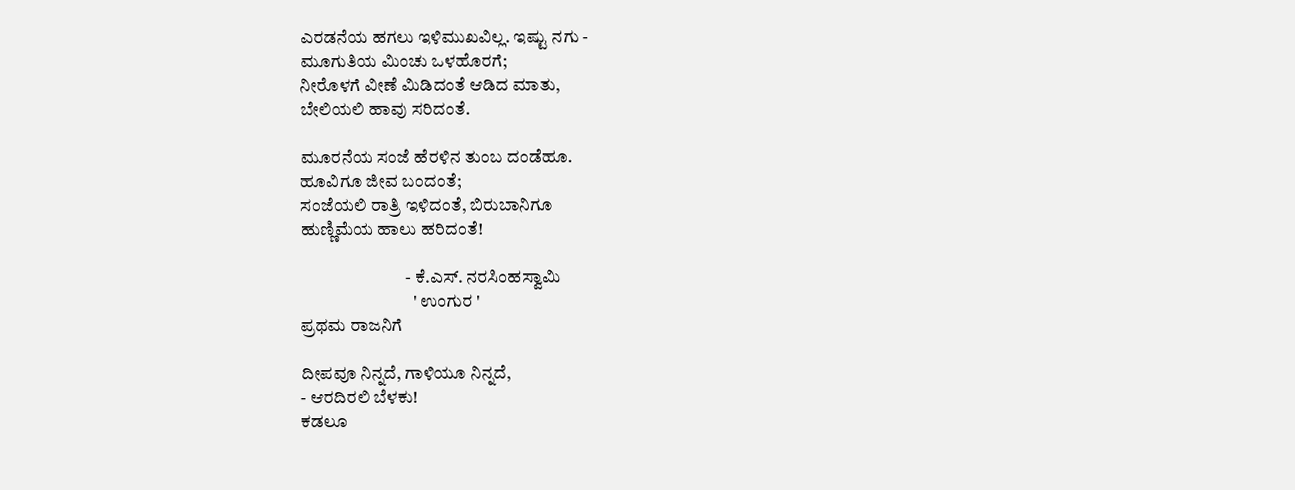ಎರಡನೆಯ ಹಗಲು ಇಳಿಮುಖವಿಲ್ಲ. ಇಷ್ಟು ನಗು -
ಮೂಗುತಿಯ ಮಿಂಚು ಒಳಹೊರಗೆ;
ನೀರೊಳಗೆ ವೀಣೆ ಮಿಡಿದಂತೆ ಆಡಿದ ಮಾತು,
ಬೇಲಿಯಲಿ ಹಾವು ಸರಿದಂತೆ.

ಮೂರನೆಯ ಸಂಜೆ ಹೆರಳಿನ ತುಂಬ ದಂಡೆಹೂ.
ಹೂವಿಗೂ ಜೀವ ಬಂದಂತೆ;
ಸಂಜೆಯಲಿ ರಾತ್ರಿ ಇಳಿದಂತೆ, ಬಿರುಬಾನಿಗೂ
ಹುಣ್ಣಿಮೆಯ ಹಾಲು ಹರಿದಂತೆ!

                              - ಕೆ.ಎಸ್. ನರಸಿಂಹಸ್ವಾಮಿ
                                ' ಉಂಗುರ '
ಪ್ರಥಮ ರಾಜನಿಗೆ

ದೀಪವೂ ನಿನ್ನದೆ, ಗಾಳಿಯೂ ನಿನ್ನದೆ,
- ಆರದಿರಲಿ ಬೆಳಕು!
ಕಡಲೂ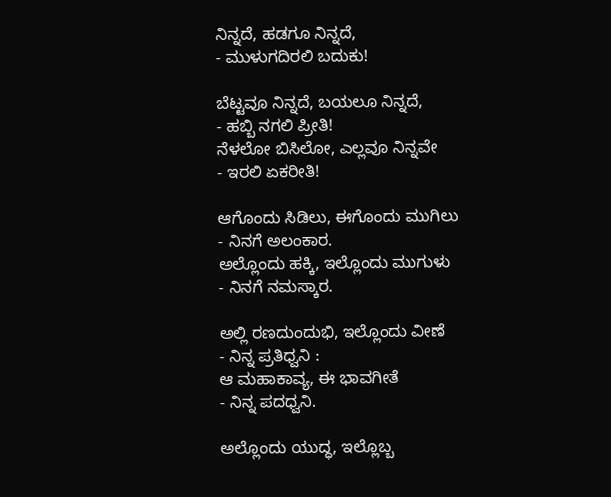ನಿನ್ನದೆ, ಹಡಗೂ ನಿನ್ನದೆ,
- ಮುಳುಗದಿರಲಿ ಬದುಕು!

ಬೆಟ್ಟವೂ ನಿನ್ನದೆ, ಬಯಲೂ ನಿನ್ನದೆ,
- ಹಬ್ಬಿ ನಗಲಿ ಪ್ರೀತಿ!
ನೆಳಲೋ ಬಿಸಿಲೋ, ಎಲ್ಲವೂ ನಿನ್ನವೇ
- ಇರಲಿ ಏಕರೀತಿ!

ಆಗೊಂದು ಸಿಡಿಲು, ಈಗೊಂದು ಮುಗಿಲು
- ನಿನಗೆ ಅಲಂಕಾರ.
ಅಲ್ಲೊಂದು ಹಕ್ಕಿ, ಇಲ್ಲೊಂದು ಮುಗುಳು
- ನಿನಗೆ ನಮಸ್ಕಾರ.

ಅಲ್ಲಿ ರಣದುಂದುಭಿ, ಇಲ್ಲೊಂದು ವೀಣೆ
- ನಿನ್ನ ಪ್ರತಿಧ್ವನಿ :
ಆ ಮಹಾಕಾವ್ಯ, ಈ ಭಾವಗೀತೆ
- ನಿನ್ನ ಪದಧ್ವನಿ.

ಅಲ್ಲೊಂದು ಯುದ್ಧ, ಇಲ್ಲೊಬ್ಬ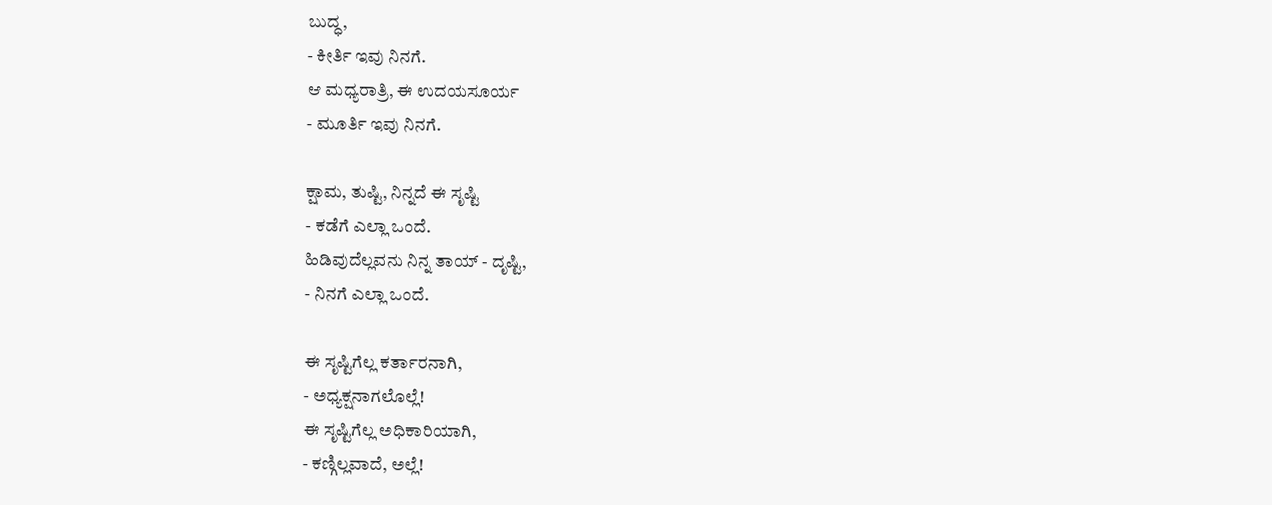ಬುದ್ಧ,
- ಕೀರ್ತಿ ಇವು ನಿನಗೆ.
ಆ ಮಧ್ಯರಾತ್ರಿ, ಈ ಉದಯಸೂರ್ಯ
- ಮೂರ್ತಿ ಇವು ನಿನಗೆ.

ಕ್ಷಾಮ, ತುಷ್ಟಿ, ನಿನ್ನದೆ ಈ ಸೃಷ್ಟಿ
- ಕಡೆಗೆ ಎಲ್ಲಾ ಒಂದೆ.
ಹಿಡಿವುದೆಲ್ಲವನು ನಿನ್ನ ತಾಯ್ - ದೃಷ್ಟಿ,
- ನಿನಗೆ ಎಲ್ಲಾ ಒಂದೆ.

ಈ ಸೃಷ್ಟಿಗೆಲ್ಲ ಕರ್ತಾರನಾಗಿ,
- ಅಧ್ಯಕ್ಷನಾಗಲೊಲ್ಲೆ!
ಈ ಸೃಷ್ಟಿಗೆಲ್ಲ ಅಧಿಕಾರಿಯಾಗಿ,
- ಕಣ್ಗಿಲ್ಲವಾದೆ, ಅಲ್ಲೆ!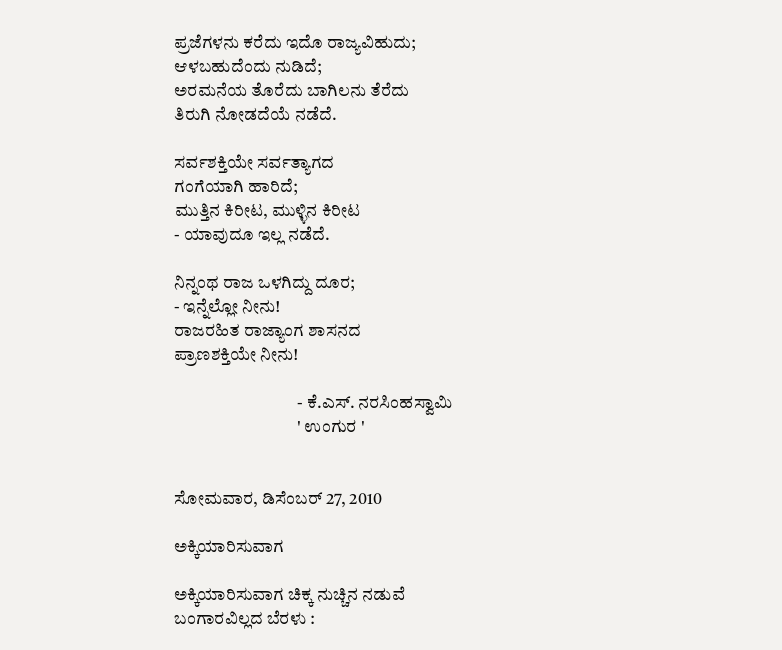ಪ್ರಜೆಗಳನು ಕರೆದು ಇದೊ ರಾಜ್ಯವಿಹುದು;
ಆಳಬಹುದೆಂದು ನುಡಿದೆ;
ಅರಮನೆಯ ತೊರೆದು ಬಾಗಿಲನು ತೆರೆದು
ತಿರುಗಿ ನೋಡದೆಯೆ ನಡೆದೆ.

ಸರ್ವಶಕ್ತಿಯೇ ಸರ್ವತ್ಯಾಗದ
ಗಂಗೆಯಾಗಿ ಹಾರಿದೆ;
ಮುತ್ತಿನ ಕಿರೀಟ, ಮುಳ್ಳಿನ ಕಿರೀಟ
- ಯಾವುದೂ ಇಲ್ಲ ನಡೆದೆ.

ನಿನ್ನಂಥ ರಾಜ ಒಳಗಿದ್ದು ದೂರ;
- ಇನ್ನೆಲ್ಲೋ ನೀನು!
ರಾಜರಹಿತ ರಾಜ್ಯಾಂಗ ಶಾಸನದ
ಪ್ರಾಣಶಕ್ತಿಯೇ ನೀನು!

                                   - ಕೆ.ಎಸ್. ನರಸಿಂಹಸ್ವಾಮಿ
                                   ' ಉಂಗುರ '


ಸೋಮವಾರ, ಡಿಸೆಂಬರ್ 27, 2010

ಅಕ್ಕಿಯಾರಿಸುವಾಗ

ಅಕ್ಕಿಯಾರಿಸುವಾಗ ಚಿಕ್ಕ ನುಚ್ಚಿನ ನಡುವೆ
ಬಂಗಾರವಿಲ್ಲದ ಬೆರಳು :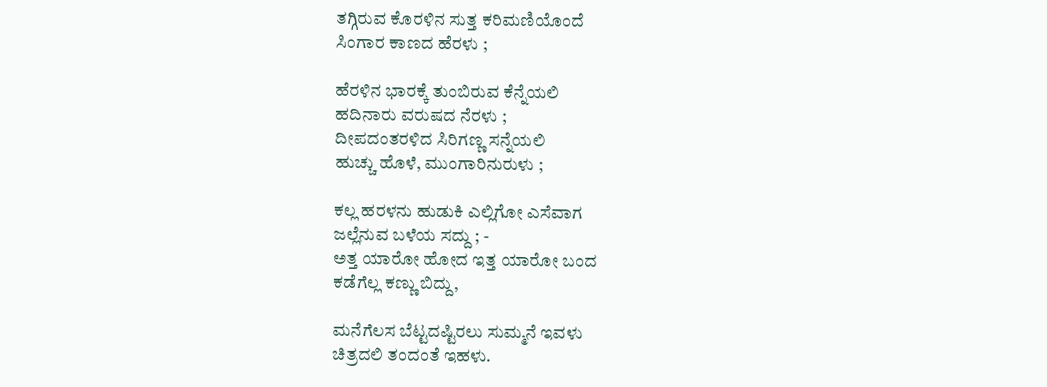ತಗ್ಗಿರುವ ಕೊರಳಿನ ಸುತ್ತ ಕರಿಮಣಿಯೊಂದೆ
ಸಿಂಗಾರ ಕಾಣದ ಹೆರಳು ;

ಹೆರಳಿನ ಭಾರಕ್ಕೆ ತುಂಬಿರುವ ಕೆನ್ನೆಯಲಿ
ಹದಿನಾರು ವರುಷದ ನೆರಳು ;
ದೀಪದಂತರಳಿದ ಸಿರಿಗಣ್ಣ ಸನ್ನೆಯಲಿ
ಹುಚ್ಚು ಹೊಳೆ, ಮುಂಗಾರಿನುರುಳು ;

ಕಲ್ಲ ಹರಳನು ಹುಡುಕಿ ಎಲ್ಲಿಗೋ ಎಸೆವಾಗ
ಜಲ್ಲೆನುವ ಬಳೆಯ ಸದ್ದು ; -
ಅತ್ತ ಯಾರೋ ಹೋದ ಇತ್ತ ಯಾರೋ ಬಂದ
ಕಡೆಗೆಲ್ಲ ಕಣ್ಣು ಬಿದ್ದು,

ಮನೆಗೆಲಸ ಬೆಟ್ಟದಷ್ಟಿರಲು ಸುಮ್ಮನೆ ಇವಳು
ಚಿತ್ರದಲಿ ತಂದಂತೆ ಇಹಳು.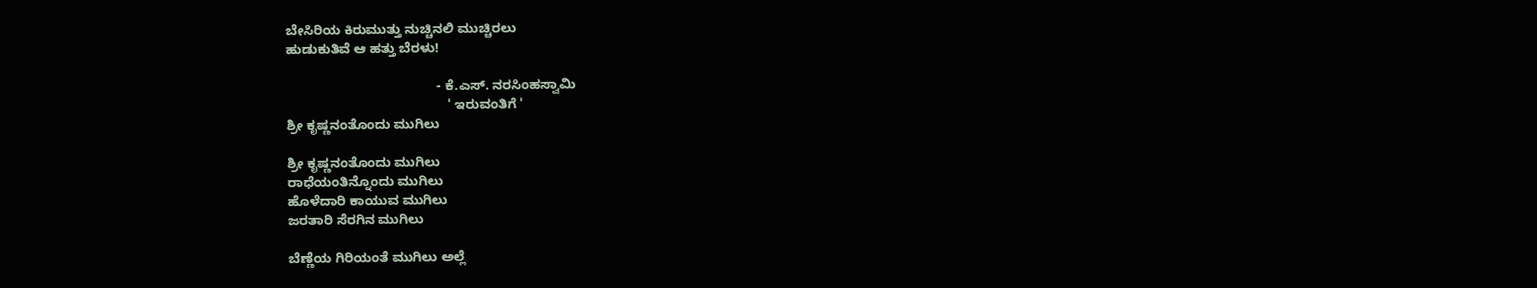ಬೇಸಿರಿಯ ಕಿರುಮುತ್ತು ನುಚ್ಚಿನಲಿ ಮುಚ್ಚಿರಲು
ಹುಡುಕುತಿವೆ ಆ ಹತ್ತು ಬೆರಳು!

                                        - ಕೆ.ಎಸ್. ನರಸಿಂಹಸ್ವಾಮಿ
                                           ' ಇರುವಂತಿಗೆ '
ಶ್ರೀ ಕೃಷ್ಣನಂತೊಂದು ಮುಗಿಲು

ಶ್ರೀ ಕೃಷ್ಣನಂತೊಂದು ಮುಗಿಲು
ರಾಧೆಯಂತಿನ್ನೊಂದು ಮುಗಿಲು
ಹೊಳೆದಾರಿ ಕಾಯುವ ಮುಗಿಲು
ಜರತಾರಿ ಸೆರಗಿನ ಮುಗಿಲು

ಬೆಣ್ಣೆಯ ಗಿರಿಯಂತೆ ಮುಗಿಲು ಅಲ್ಲೆ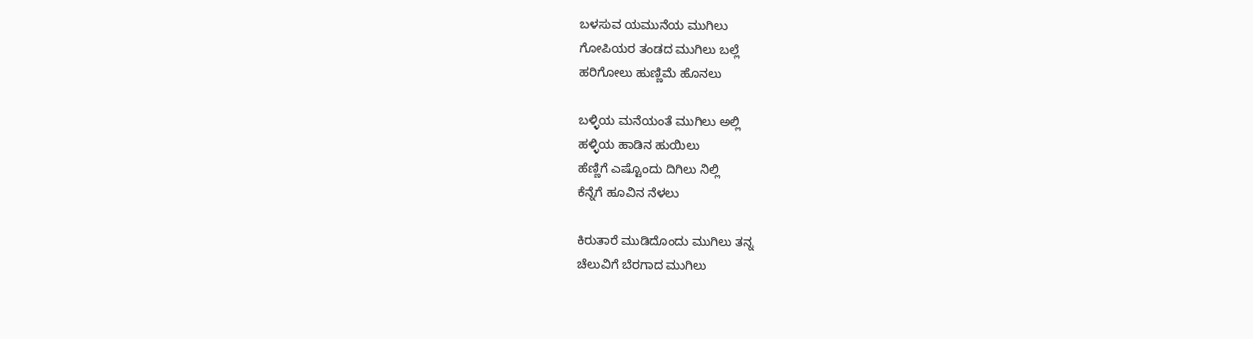ಬಳಸುವ ಯಮುನೆಯ ಮುಗಿಲು
ಗೋಪಿಯರ ತಂಡದ ಮುಗಿಲು ಬಲ್ಲೆ
ಹರಿಗೋಲು ಹುಣ್ಣಿಮೆ ಹೊನಲು

ಬಳ್ಳಿಯ ಮನೆಯಂತೆ ಮುಗಿಲು ಅಲ್ಲಿ
ಹಳ್ಳಿಯ ಹಾಡಿನ ಹುಯಿಲು
ಹೆಣ್ಣಿಗೆ ಎಷ್ಟೊಂದು ದಿಗಿಲು ನಿಲ್ಲಿ
ಕೆನ್ನೆಗೆ ಹೂವಿನ ನೆಳಲು

ಕಿರುತಾರೆ ಮುಡಿದೊಂದು ಮುಗಿಲು ತನ್ನ
ಚೆಲುವಿಗೆ ಬೆರಗಾದ ಮುಗಿಲು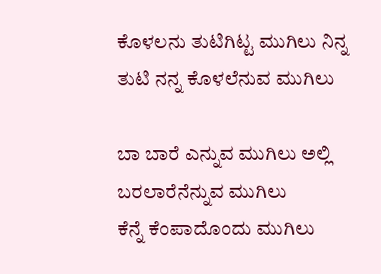ಕೊಳಲನು ತುಟಿಗಿಟ್ಟ ಮುಗಿಲು ನಿನ್ನ
ತುಟಿ ನನ್ನ ಕೊಳಲೆನುವ ಮುಗಿಲು

ಬಾ ಬಾರೆ ಎನ್ನುವ ಮುಗಿಲು ಅಲ್ಲಿ
ಬರಲಾರೆನೆನ್ನುವ ಮುಗಿಲು
ಕೆನ್ನೆ ಕೆಂಪಾದೊಂದು ಮುಗಿಲು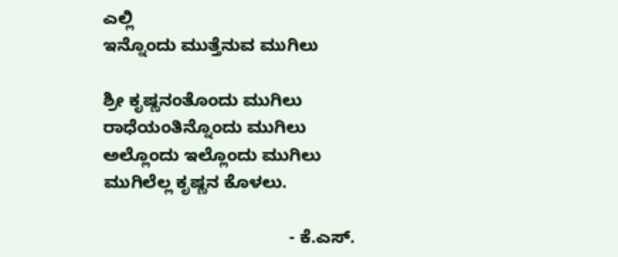ಎಲ್ಲಿ
ಇನ್ನೊಂದು ಮುತ್ತೆನುವ ಮುಗಿಲು

ಶ್ರೀ ಕೃಷ್ಣನಂತೊಂದು ಮುಗಿಲು
ರಾಧೆಯಂತಿನ್ನೊಂದು ಮುಗಿಲು
ಅಲ್ಲೊಂದು ಇಲ್ಲೊಂದು ಮುಗಿಲು
ಮುಗಿಲೆಲ್ಲ ಕೃಷ್ಣನ ಕೊಳಲು.

                                      - ಕೆ.ಎಸ್.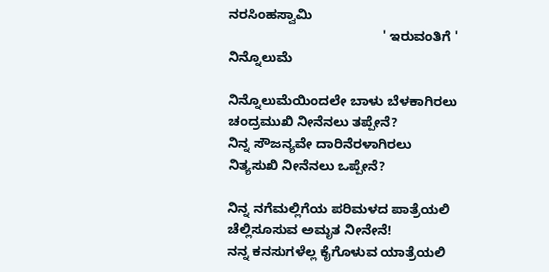ನರಸಿಂಹಸ್ವಾಮಿ
                                         ' ಇರುವಂತಿಗೆ '
ನಿನ್ನೊಲುಮೆ

ನಿನ್ನೊಲುಮೆಯಿಂದಲೇ ಬಾಳು ಬೆಳಕಾಗಿರಲು
ಚಂದ್ರಮುಖಿ ನೀನೆನಲು ತಪ್ಪೇನೆ?
ನಿನ್ನ ಸೌಜನ್ಯವೇ ದಾರಿನೆರಳಾಗಿರಲು
ನಿತ್ಯಸುಖಿ ನೀನೆನಲು ಒಪ್ಪೇನೆ?

ನಿನ್ನ ನಗೆಮಲ್ಲಿಗೆಯ ಪರಿಮಳದ ಪಾತ್ರೆಯಲಿ
ಚೆಲ್ಲಿಸೂಸುವ ಅಮೃತ ನೀನೇನೆ!
ನನ್ನ ಕನಸುಗಳೆಲ್ಲ ಕೈಗೊಳುವ ಯಾತ್ರೆಯಲಿ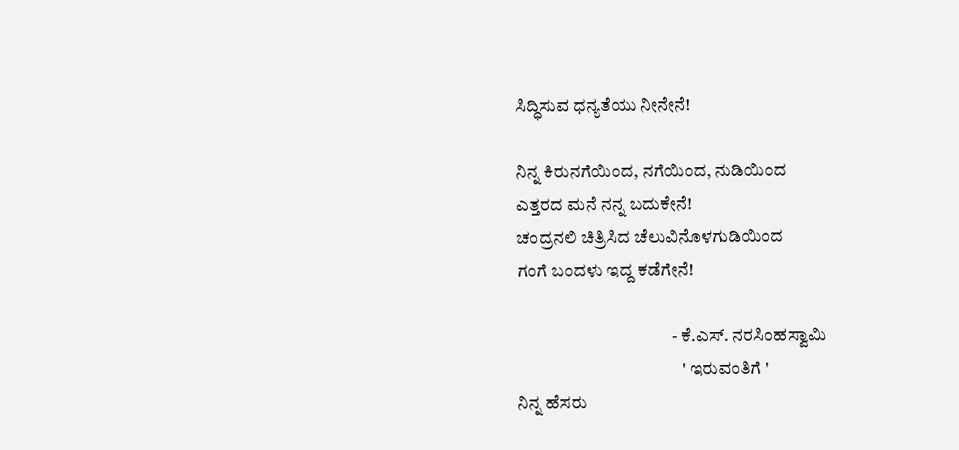ಸಿದ್ಧಿಸುವ ಧನ್ಯತೆಯು ನೀನೇನೆ!

ನಿನ್ನ ಕಿರುನಗೆಯಿಂದ, ನಗೆಯಿಂದ, ನುಡಿಯಿಂದ
ಎತ್ತರದ ಮನೆ ನನ್ನ ಬದುಕೇನೆ!
ಚಂದ್ರನಲಿ ಚಿತ್ರಿಸಿದ ಚೆಲುವಿನೊಳಗುಡಿಯಿಂದ
ಗಂಗೆ ಬಂದಳು ಇದ್ದ ಕಡೆಗೇನೆ!

                                            - ಕೆ.ಎಸ್. ನರಸಿಂಹಸ್ವಾಮಿ
                                               ' ಇರುವಂತಿಗೆ '
ನಿನ್ನ ಹೆಸರು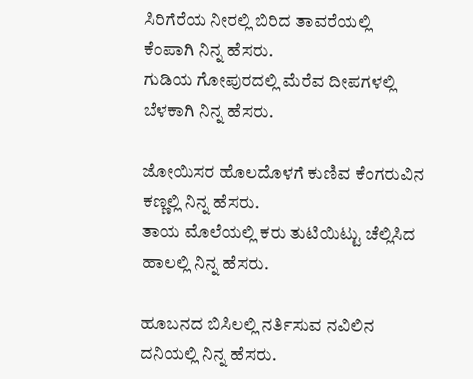ಸಿರಿಗೆರೆಯ ನೀರಲ್ಲಿ ಬಿರಿದ ತಾವರೆಯಲ್ಲಿ
ಕೆಂಪಾಗಿ ನಿನ್ನ ಹೆಸರು.
ಗುಡಿಯ ಗೋಪುರದಲ್ಲಿ ಮೆರೆವ ದೀಪಗಳಲ್ಲಿ
ಬೆಳಕಾಗಿ ನಿನ್ನ ಹೆಸರು.

ಜೋಯಿಸರ ಹೊಲದೊಳಗೆ ಕುಣಿವ ಕೆಂಗರುವಿನ
ಕಣ್ಣಲ್ಲಿ ನಿನ್ನ ಹೆಸರು.
ತಾಯ ಮೊಲೆಯಲ್ಲಿ ಕರು ತುಟಿಯಿಟ್ಟು ಚೆಲ್ಲಿಸಿದ
ಹಾಲಲ್ಲಿ ನಿನ್ನ ಹೆಸರು.

ಹೂಬನದ ಬಿಸಿಲಲ್ಲಿ ನರ್ತಿಸುವ ನವಿಲಿನ
ದನಿಯಲ್ಲಿ ನಿನ್ನ ಹೆಸರು.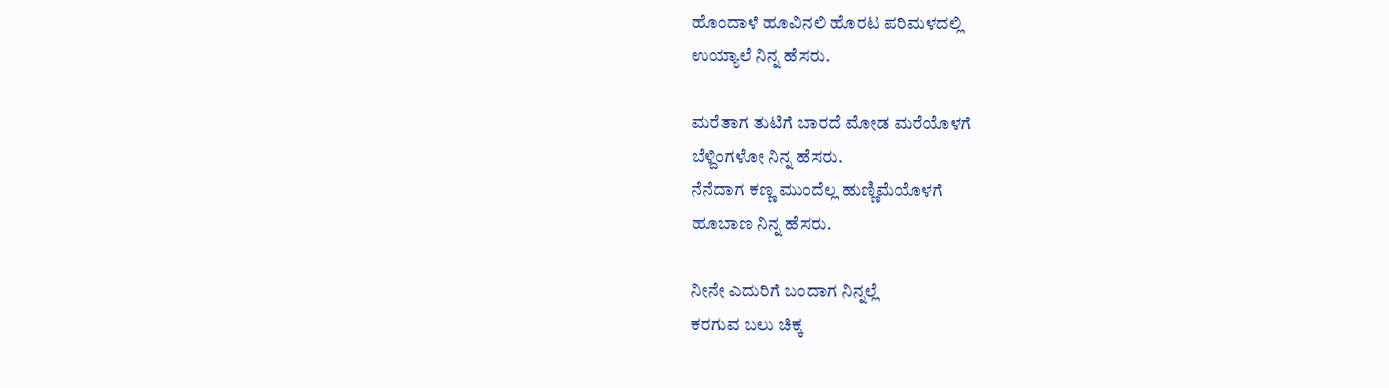ಹೊಂದಾಳೆ ಹೂವಿನಲಿ ಹೊರಟ ಪರಿಮಳದಲ್ಲಿ
ಉಯ್ಯಾಲೆ ನಿನ್ನ ಹೆಸರು.

ಮರೆತಾಗ ತುಟಿಗೆ ಬಾರದೆ ಮೋಡ ಮರೆಯೊಳಗೆ
ಬೆಳ್ದಿಂಗಳೋ ನಿನ್ನ ಹೆಸರು.
ನೆನೆದಾಗ ಕಣ್ಣ ಮುಂದೆಲ್ಲ ಹುಣ್ಣಿಮೆಯೊಳಗೆ
ಹೂಬಾಣ ನಿನ್ನ ಹೆಸರು.

ನೀನೇ ಎದುರಿಗೆ ಬಂದಾಗ ನಿನ್ನಲ್ಲೆ
ಕರಗುವ ಬಲು ಚಿಕ್ಕ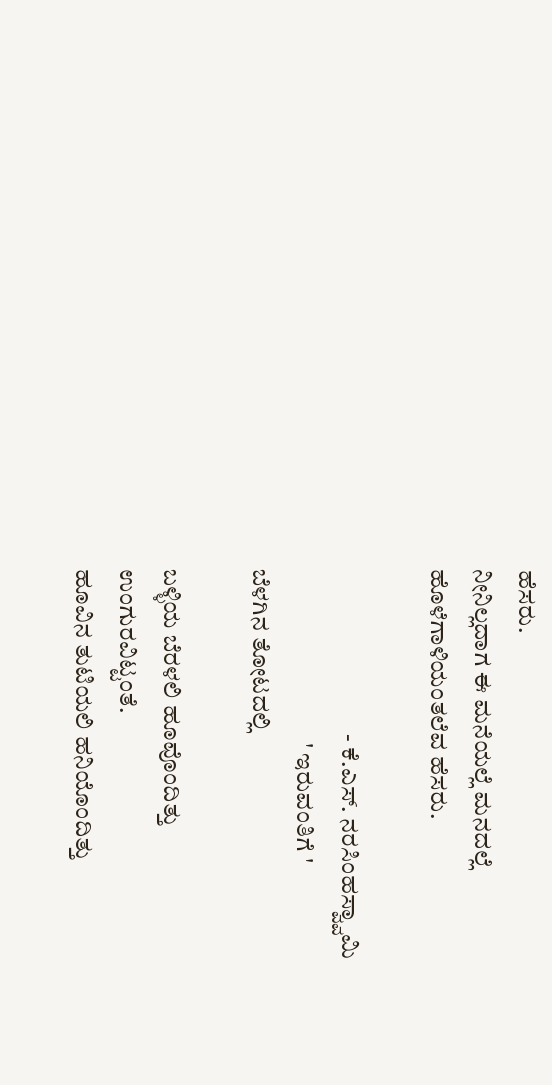ಹೆಸರು.
ನೀನಿಲ್ಲದಾಗ ಈ ಮನೆಯಲ್ಲೆ ಮನದಲ್ಲೆ
ಹೊಳೆಗಾಳಿಯಂತಲೆವ ಹೆಸರು.

                                  - ಕೆ.ಎಸ್. ನರಸಿಂಹಸ್ವ್ವಾಮಿ
                                    ' ಇರುವಂತಿಗೆ '
ಬೆಳಗಿನ ತೋಟದಲ್ಲಿ

ಬಳ್ಳಿಯ ಬೆರಳಲಿ ಹೂವೊಂದಿತ್ತು
ಉಂಗುರವಿಟ್ಟಂತೆ.
ಹೂವಿನ ತುಟಿಯಲಿ ಹನಿಯೊಂದಿತ್ತು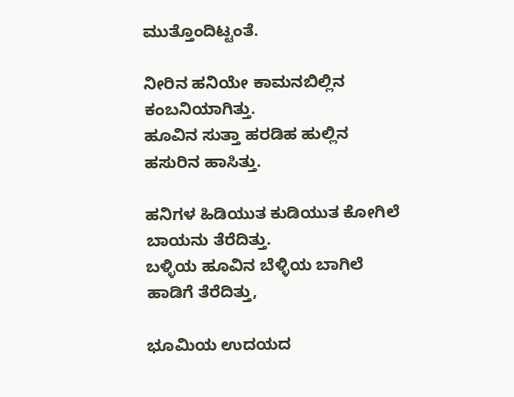ಮುತ್ತೊಂದಿಟ್ಟಂತೆ.

ನೀರಿನ ಹನಿಯೇ ಕಾಮನಬಿಲ್ಲಿನ
ಕಂಬನಿಯಾಗಿತ್ತು.
ಹೂವಿನ ಸುತ್ತಾ ಹರಡಿಹ ಹುಲ್ಲಿನ
ಹಸುರಿನ ಹಾಸಿತ್ತು.

ಹನಿಗಳ ಹಿಡಿಯುತ ಕುಡಿಯುತ ಕೋಗಿಲೆ
ಬಾಯನು ತೆರೆದಿತ್ತು.
ಬಳ್ಳಿಯ ಹೂವಿನ ಬೆಳ್ಳಿಯ ಬಾಗಿಲೆ
ಹಾಡಿಗೆ ತೆರೆದಿತ್ತು,

ಭೂಮಿಯ ಉದಯದ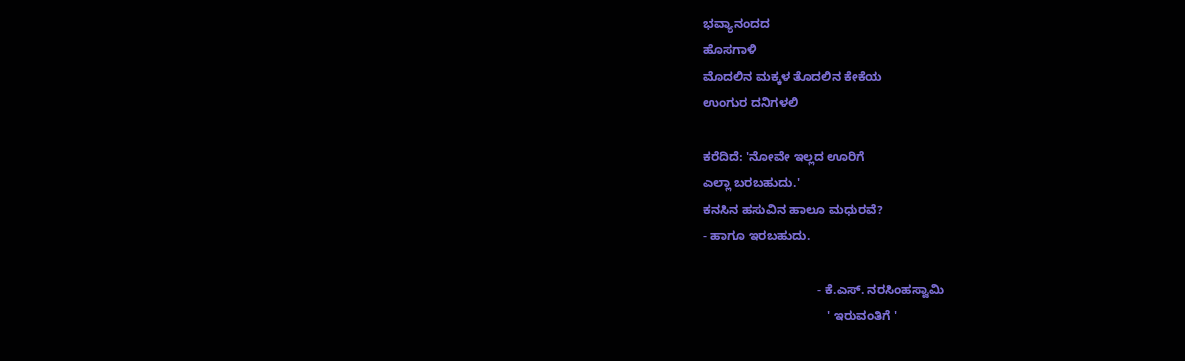ಭವ್ಯಾನಂದದ
ಹೊಸಗಾಳಿ
ಮೊದಲಿನ ಮಕ್ಕಳ ತೊದಲಿನ ಕೇಕೆಯ
ಉಂಗುರ ದನಿಗಳಲಿ

ಕರೆದಿದೆ: 'ನೋವೇ ಇಲ್ಲದ ಊರಿಗೆ
ಎಲ್ಲಾ ಬರಬಹುದು.'
ಕನಸಿನ ಹಸುವಿನ ಹಾಲೂ ಮಧುರವೆ?
- ಹಾಗೂ ಇರಬಹುದು.

                                 - ಕೆ.ಎಸ್. ನರಸಿಂಹಸ್ವಾಮಿ
                                    ' ಇರುವಂತಿಗೆ '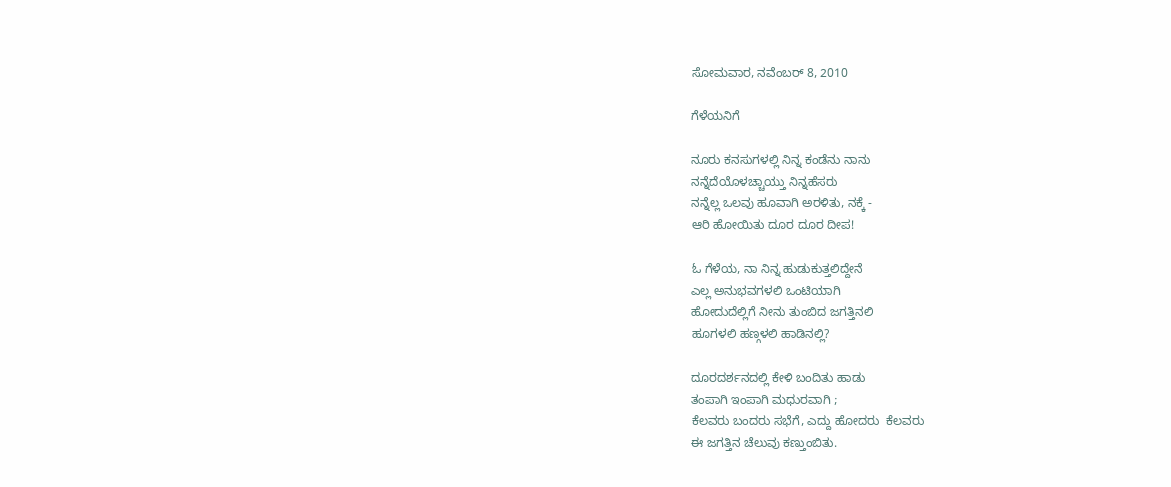ಸೋಮವಾರ, ನವೆಂಬರ್ 8, 2010

ಗೆಳೆಯನಿಗೆ

ನೂರು ಕನಸುಗಳಲ್ಲಿ ನಿನ್ನ ಕಂಡೆನು ನಾನು
ನನ್ನೆದೆಯೊಳಚ್ಚಾಯ್ತು ನಿನ್ನಹೆಸರು
ನನ್ನೆಲ್ಲ ಒಲವು ಹೂವಾಗಿ ಅರಳಿತು, ನಕ್ಕೆ -
ಆರಿ ಹೋಯಿತು ದೂರ ದೂರ ದೀಪ!

ಓ ಗೆಳೆಯ, ನಾ ನಿನ್ನ ಹುಡುಕುತ್ತಲಿದ್ದೇನೆ
ಎಲ್ಲ ಅನುಭವಗಳಲಿ ಒಂಟಿಯಾಗಿ
ಹೋದುದೆಲ್ಲಿಗೆ ನೀನು ತುಂಬಿದ ಜಗತ್ತಿನಲಿ
ಹೂಗಳಲಿ ಹಣ್ಗಳಲಿ ಹಾಡಿನಲ್ಲಿ?

ದೂರದರ್ಶನದಲ್ಲಿ ಕೇಳಿ ಬಂದಿತು ಹಾಡು
ತಂಪಾಗಿ ಇಂಪಾಗಿ ಮಧುರವಾಗಿ ;
ಕೆಲವರು ಬಂದರು ಸಭೆಗೆ, ಎದ್ದು ಹೋದರು  ಕೆಲವರು
ಈ ಜಗತ್ತಿನ ಚೆಲುವು ಕಣ್ತುಂಬಿತು.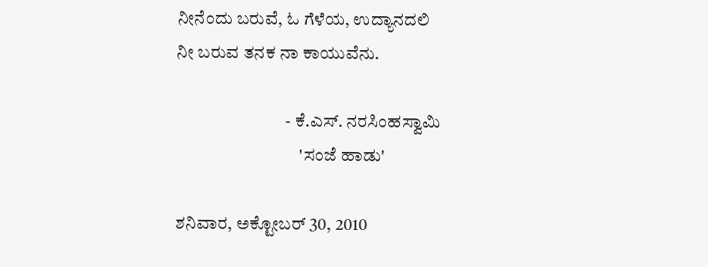ನೀನೆಂದು ಬರುವೆ, ಓ ಗೆಳೆಯ, ಉದ್ಯಾನದಲಿ
ನೀ ಬರುವ ತನಕ ನಾ ಕಾಯುವೆನು.

                               - ಕೆ.ಎಸ್. ನರಸಿಂಹಸ್ವಾಮಿ
                                   'ಸಂಜೆ ಹಾಡು'

ಶನಿವಾರ, ಅಕ್ಟೋಬರ್ 30, 2010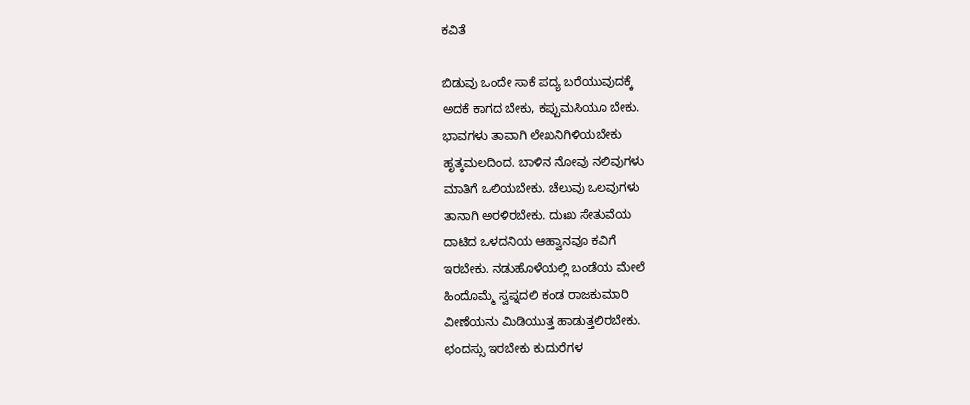ಕವಿತೆ

ಬಿಡುವು ಒಂದೇ ಸಾಕೆ ಪದ್ಯ ಬರೆಯುವುದಕ್ಕೆ
ಅದಕೆ ಕಾಗದ ಬೇಕು, ಕಪ್ಪುಮಸಿಯೂ ಬೇಕು.
ಭಾವಗಳು ತಾವಾಗಿ ಲೇಖನಿಗಿಳಿಯಬೇಕು
ಹೃತ್ಕಮಲದಿಂದ. ಬಾಳಿನ ನೋವು ನಲಿವುಗಳು
ಮಾತಿಗೆ ಒಲಿಯಬೇಕು. ಚೆಲುವು ಒಲವುಗಳು
ತಾನಾಗಿ ಅರಳಿರಬೇಕು. ದುಃಖ ಸೇತುವೆಯ
ದಾಟಿದ ಒಳದನಿಯ ಆಹ್ವಾನವೂ ಕವಿಗೆ
ಇರಬೇಕು. ನಡುಹೊಳೆಯಲ್ಲಿ ಬಂಡೆಯ ಮೇಲೆ
ಹಿಂದೊಮ್ಮೆ ಸ್ವಪ್ನದಲಿ ಕಂಡ ರಾಜಕುಮಾರಿ
ವೀಣೆಯನು ಮಿಡಿಯುತ್ತ ಹಾಡುತ್ತಲಿರಬೇಕು.
ಛಂದಸ್ಸು ಇರಬೇಕು ಕುದುರೆಗಳ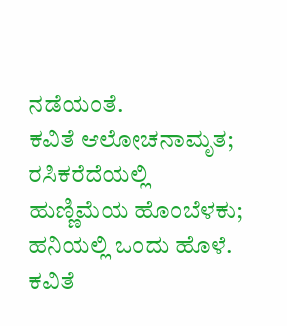ನಡೆಯಂತೆ.
ಕವಿತೆ ಆಲೋಚನಾಮೃತ; ರಸಿಕರೆದೆಯಲ್ಲಿ
ಹುಣ್ಣಿಮೆಯ ಹೊಂಬೆಳಕು; ಹನಿಯಲ್ಲಿ ಒಂದು ಹೊಳೆ.
ಕವಿತೆ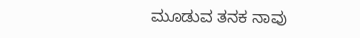ಮೂಡುವ ತನಕ ನಾವು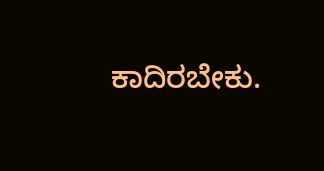ಕಾದಿರಬೇಕು.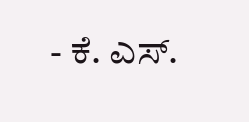- ಕೆ. ಎಸ್.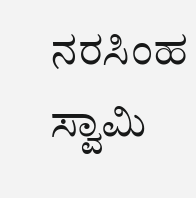ನರಸಿಂಹ ಸ್ವಾಮಿ